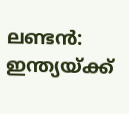ലണ്ടൻ: ഇന്ത്യയ്ക്ക്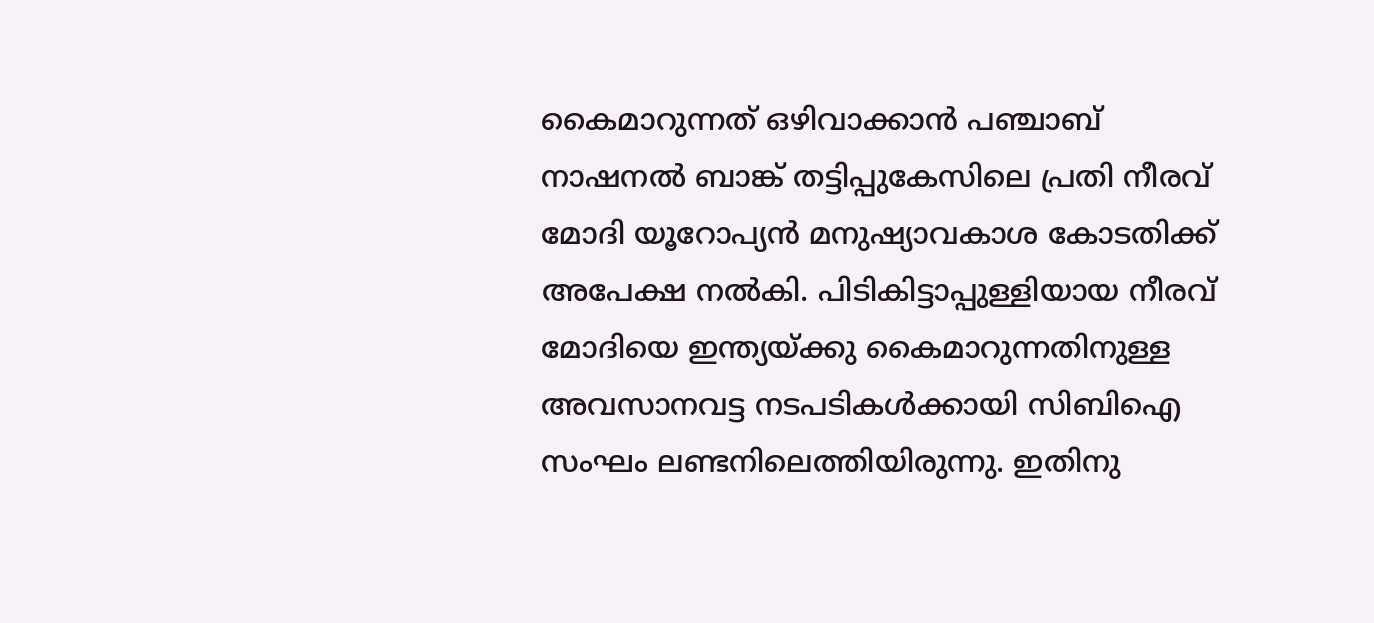കൈമാറുന്നത് ഒഴിവാക്കാൻ പഞ്ചാബ് നാഷനൽ ബാങ്ക് തട്ടിപ്പുകേസിലെ പ്രതി നീരവ് മോദി യൂറോപ്യൻ മനുഷ്യാവകാശ കോടതിക്ക് അപേക്ഷ നൽകി. പിടികിട്ടാപ്പുള്ളിയായ നീരവ് മോദിയെ ഇന്ത്യയ്ക്കു കൈമാറുന്നതിനുള്ള അവസാനവട്ട നടപടികൾക്കായി സിബിഐ സംഘം ലണ്ടനിലെത്തിയിരുന്നു. ഇതിനു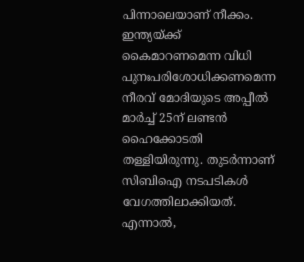പിന്നാലെയാണ് നീക്കം. ഇന്ത്യയ്ക്ക് കൈമാറണമെന്ന വിധി പുനഃപരിശോധിക്കണമെന്ന നീരവ് മോദിയുടെ അപ്പീൽ മാർച്ച് 25ന് ലണ്ടൻ ഹൈക്കോടതി തള്ളിയിരുന്നു. തുടർന്നാണ് സിബിഐ നടപടികൾ വേഗത്തിലാക്കിയത്.
എന്നാൽ,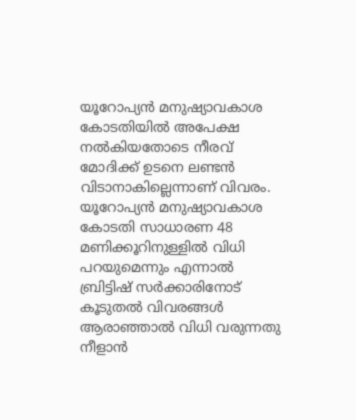യൂറോപ്യൻ മനുഷ്യാവകാശ കോടതിയിൽ അപേക്ഷ നൽകിയതോടെ നീരവ് മോദിക്ക് ഉടനെ ലണ്ടൻ വിടാനാകില്ലെന്നാണ് വിവരം. യൂറോപ്യൻ മനുഷ്യാവകാശ കോടതി സാധാരണ 48 മണിക്കൂറിനുള്ളിൽ വിധി പറയുമെന്നും എന്നാൽ ബ്രിട്ടിഷ് സർക്കാരിനോട് കൂടുതൽ വിവരങ്ങൾ ആരാഞ്ഞാൽ വിധി വരുന്നതു നീളാൻ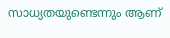സാധ്യതയുണ്ടെന്നും ആണ്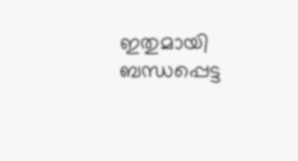ഇതുമായി ബന്ധപ്പെട്ട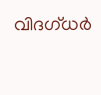വിദഗ്ധർ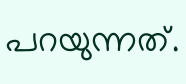പറയുന്നത്.